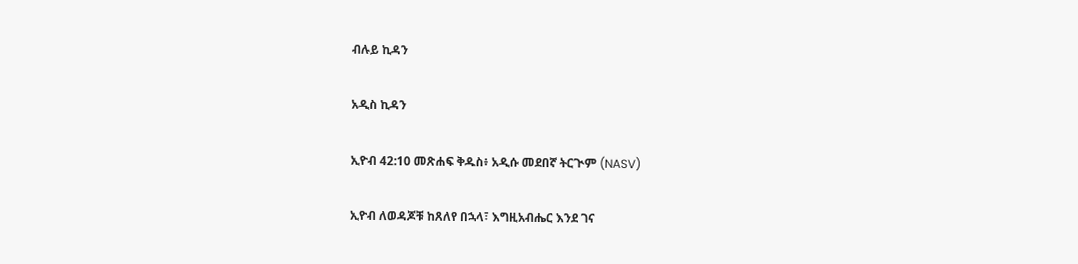ብሉይ ኪዳን

አዲስ ኪዳን

ኢዮብ 42:10 መጽሐፍ ቅዱስ፥ አዲሱ መደበኛ ትርጒም (NASV)

ኢዮብ ለወዳጆቹ ከጸለየ በኋላ፣ እግዚአብሔር እንደ ገና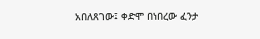አበለጸገው፤ ቀድሞ በነበረው ፈንታ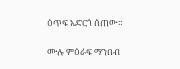ዕጥፍ አድርጎ ሰጠው።

ሙሉ ምዕራፍ ማንበብ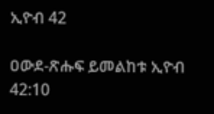ኢዮብ 42

ዐውደ-ጽሑፍ ይመልከቱ ኢዮብ 42:10